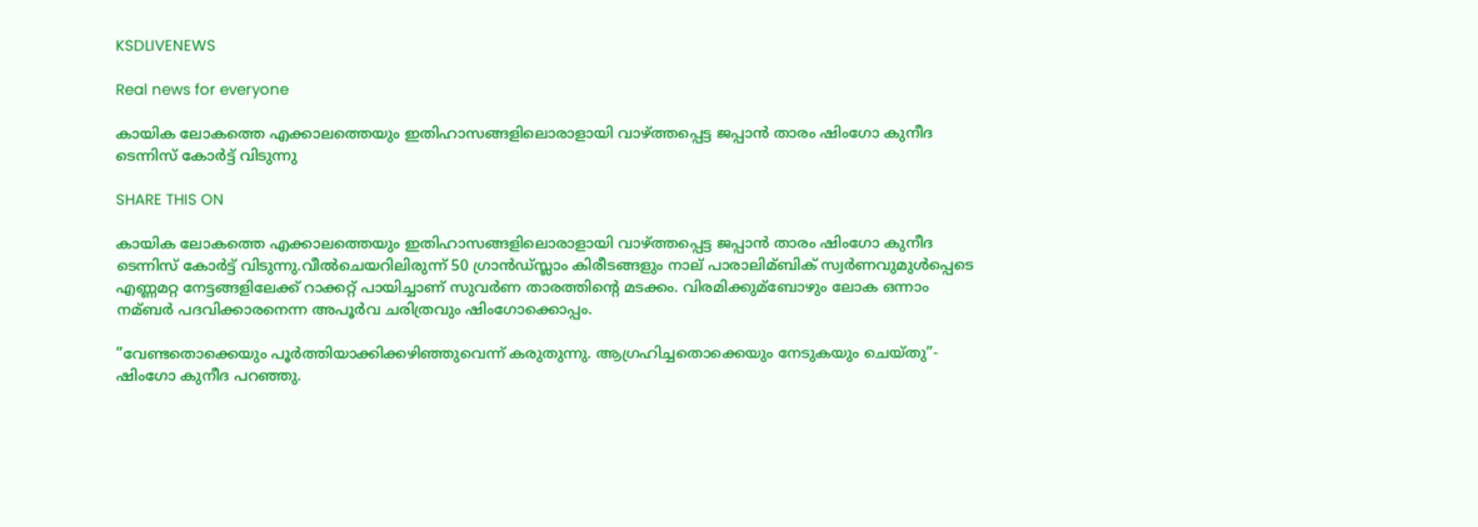KSDLIVENEWS

Real news for everyone

കായിക ലോകത്തെ എക്കാലത്തെയും ഇതിഹാസങ്ങളിലൊരാളായി വാഴ്ത്തപ്പെട്ട ജപ്പാന്‍ താരം ഷിംഗോ കുനീദ ടെന്നിസ് കോര്‍ട്ട് വിടുന്നു

SHARE THIS ON

കായിക ലോകത്തെ എക്കാലത്തെയും ഇതിഹാസങ്ങളിലൊരാളായി വാഴ്ത്തപ്പെട്ട ജപ്പാന്‍ താരം ഷിംഗോ കുനീദ ടെന്നിസ് കോര്‍ട്ട് വിടുന്നു.വീല്‍ചെയറിലിരുന്ന് 50 ഗ്രാന്‍ഡ്സ്ലാം കിരീടങ്ങളും നാല് പാരാലിമ്ബിക് സ്വര്‍ണവുമുള്‍പ്പെടെ എണ്ണമറ്റ നേട്ടങ്ങളിലേക്ക് റാക്കറ്റ് പായിച്ചാണ് സുവര്‍ണ താരത്തിന്റെ മടക്കം. വിരമിക്കുമ്ബോഴും ലോക ഒന്നാം നമ്ബര്‍ പദവിക്കാരനെന്ന അപൂര്‍വ ചരിത്രവും ഷിംഗോക്കൊപ്പം.

”വേണ്ടതൊക്കെയും പൂര്‍ത്തിയാക്കിക്കഴിഞ്ഞുവെന്ന് കരുതുന്നു. ആഗ്രഹിച്ചതൊക്കെയും നേടുകയും ചെയ്തു”- ഷിംഗോ കുനീദ പറഞ്ഞു.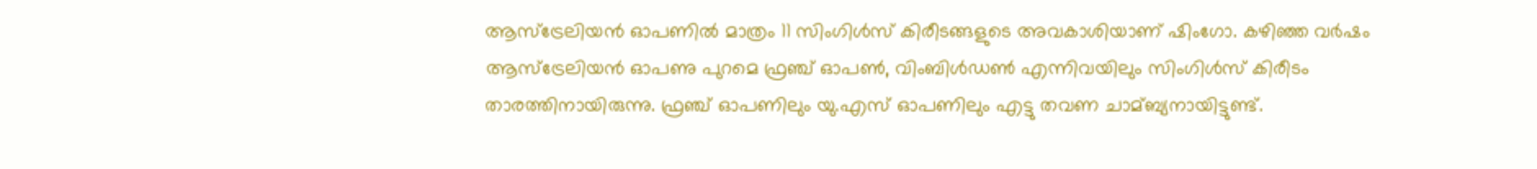ആസ്ട്രേലിയന്‍ ഓപണില്‍ മാത്രം 11 സിംഗിള്‍സ് കിരീടങ്ങളുടെ അവകാശിയാണ് ഷിംഗോ. കഴിഞ്ഞ വര്‍ഷം ആസ്ട്രേലിയന്‍ ഓപണു പുറമെ ഫ്രഞ്ച് ഓപണ്‍, വിംബിള്‍ഡണ്‍ എന്നിവയിലും സിംഗിള്‍സ് കിരീടം താരത്തിനായിരുന്നു. ഫ്രഞ്ച് ഓപണിലും യു.എസ് ഓപണിലും എട്ടു തവണ ചാമ്ബ്യനായിട്ടുണ്ട്.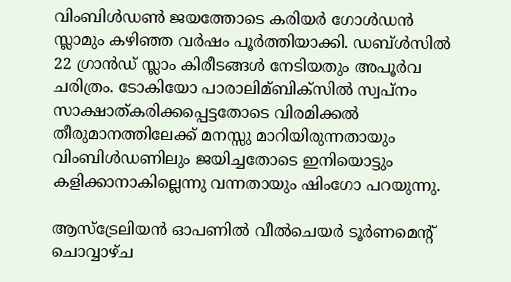വിംബിള്‍ഡണ്‍ ജയത്തോടെ കരിയര്‍ ഗോള്‍ഡന്‍ സ്ലാമും കഴിഞ്ഞ വര്‍ഷം പൂര്‍ത്തിയാക്കി. ഡബ്ള്‍സില്‍ 22 ഗ്രാന്‍ഡ് സ്ലാം കിരീടങ്ങള്‍ നേടിയതും അപൂര്‍വ ചരിത്രം. ടോകിയോ പാരാലിമ്ബിക്സില്‍ സ്വപ്നം സാക്ഷാത്കരിക്കപ്പെട്ടതോടെ വിരമിക്കല്‍ തീരുമാനത്തിലേക്ക് മനസ്സു മാറിയിരുന്നതായും വിംബിള്‍ഡണിലും ജയിച്ചതോടെ ഇനിയൊട്ടും കളിക്കാനാകില്ലെന്നു വന്നതായും ഷിംഗോ പറയുന്നു.

ആസ്ട്രേലിയന്‍ ഓപണില്‍ വീല്‍ചെയര്‍ ടൂര്‍ണമെന്റ് ചൊവ്വാഴ്ച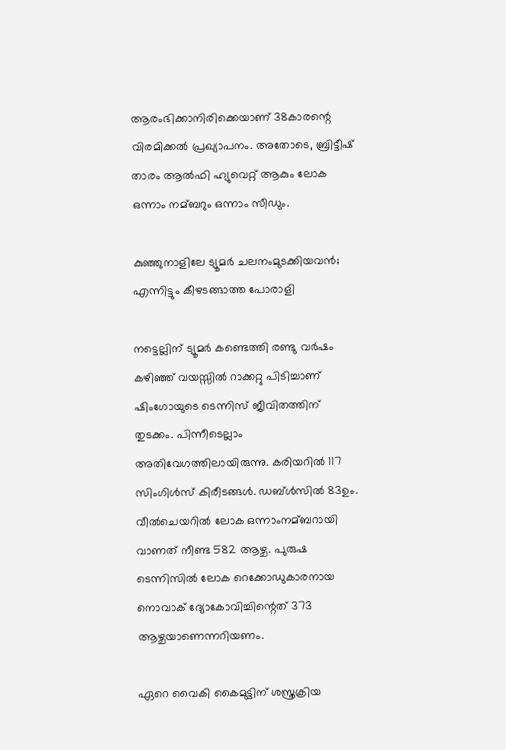ആരംഭിക്കാനിരിക്കെയാണ് 38കാരന്റെ വിരമിക്കല്‍ പ്രഖ്യാപനം. അതോടെ, ബ്രിട്ടീഷ് താരം ആല്‍ഫി ഹ്യുവെറ്റ് ആകും ലോക ഒന്നാം നമ്ബറും ഒന്നാം സീഡും.

കുഞ്ഞുനാളിലേ ട്യൂമര്‍ ചലനംമുടക്കിയവന്‍; എന്നിട്ടും കീഴടങ്ങാത്ത പോരാളി

നട്ടെല്ലിന് ട്യൂമര്‍ കണ്ടെത്തി രണ്ടു വര്‍ഷം കഴിഞ്ഞ് വയസ്സില്‍ റാക്കറ്റു പിടിച്ചാണ് ഷിംഗോയുടെ ടെന്നിസ് ജീവിതത്തിന് തുടക്കം. പിന്നീടെല്ലാം അതിവേഗത്തിലായിരുന്നു. കരിയറില്‍ 117 സിംഗിള്‍സ് കിരീടങ്ങള്‍. ഡബ്ള്‍സില്‍ 83ഉം. വീല്‍ചെയറില്‍ ലോക ഒന്നാംനമ്ബറായി വാണത് നീണ്ട 582 ആഴ്ച. പുരുഷ ടെന്നിസില്‍ ലോക റെക്കോഡുകാരനായ നൊവാക് ദ്യോകോവിച്ചിന്റെത് 373 ആഴ്ചയാണെന്നറിയണം.

ഏറെ വൈകി കൈമുട്ടിന് ശസ്ത്രക്രിയ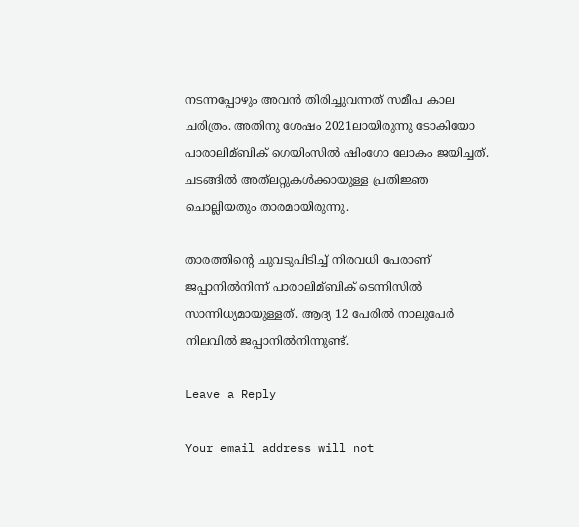നടന്നപ്പോഴും അവന്‍ തിരിച്ചുവന്നത് സമീപ കാല ചരിത്രം. അതിനു ശേഷം 2021ലായിരുന്നു ടോകിയോ പാരാലിമ്ബിക് ഗെയിംസില്‍ ഷിംഗോ ലോകം ജയിച്ചത്. ചടങ്ങില്‍ അത്‍ലറ്റുകള്‍ക്കായുള്ള പ്രതിജ്ഞ ചൊല്ലിയതും താരമായിരുന്നു.

താരത്തിന്റെ ചുവടുപിടിച്ച്‌ നിരവധി പേരാണ് ജപ്പാനില്‍നിന്ന് പാരാലിമ്ബിക് ടെന്നിസില്‍ സാന്നിധ്യമായുള്ളത്. ആദ്യ 12 പേരില്‍ നാലുപേര്‍ നിലവില്‍ ജപ്പാനില്‍നിന്നുണ്ട്.

Leave a Reply

Your email address will not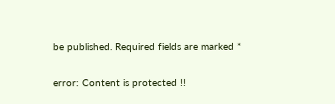be published. Required fields are marked *

error: Content is protected !!